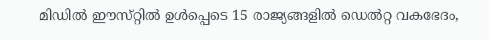മിഡിൽ ഈസ്‌റ്റിൽ ഉൾപ്പെടെ 15 രാജ്യങ്ങളിൽ ഡെൽറ്റ വകഭേദം,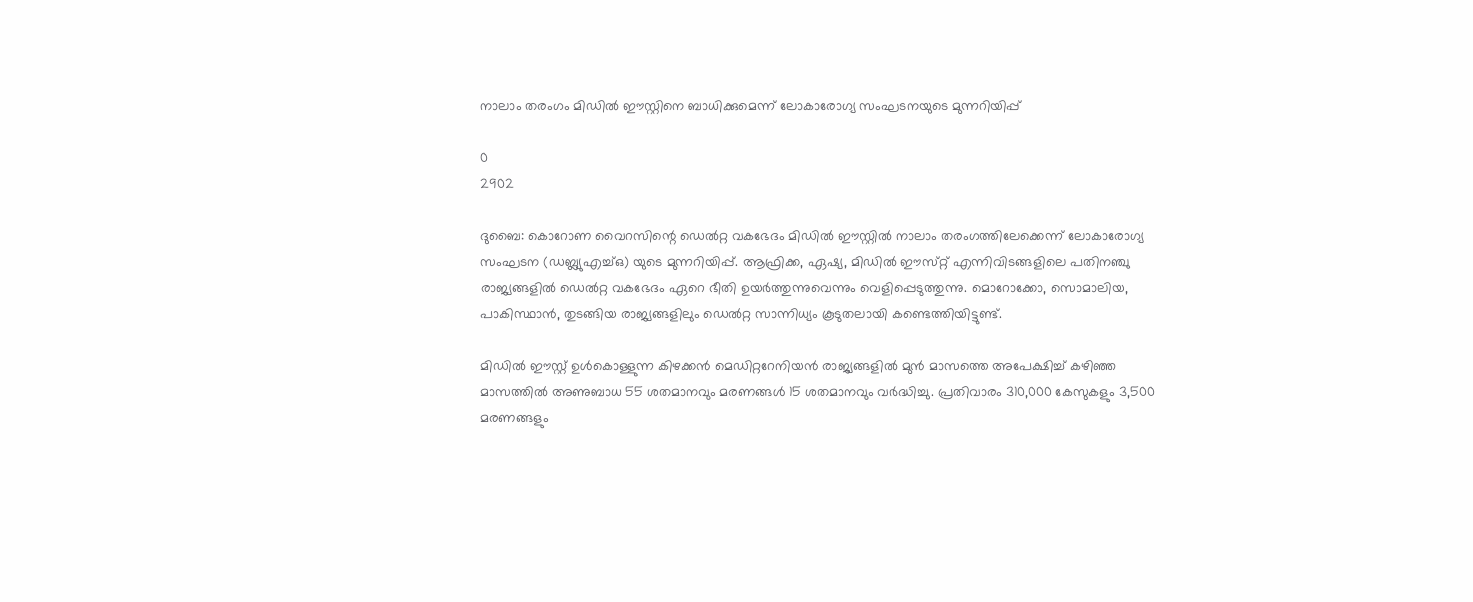നാലാം തരംഗം മിഡിൽ ഈസ്റ്റിനെ ബാധിക്കുമെന്ന് ലോകാരോഗ്യ സംഘടനയുടെ മുന്നറിയിപ്പ്

0
2902

ദുബൈ: കൊറോണ വൈറസിന്റെ ഡെൽറ്റ വകഭേദം മിഡിൽ ഈസ്റ്റിൽ നാലാം തരംഗത്തിലേക്കെന്ന് ലോകാരോഗ്യ സംഘടന (ഡബ്ല്യുഎച്ച്ഒ) യുടെ മുന്നറിയിപ്പ്. ആഫ്രിക്ക, ഏഷ്യ, മിഡിൽ ഈസ്‌റ്റ് എന്നിവിടങ്ങളിലെ പതിനഞ്ചു രാജ്യങ്ങളിൽ ഡെൽറ്റ വകഭേദം ഏറെ ഭീതി ഉയർത്തുന്നുവെന്നും വെളിപ്പെടുത്തുന്നു. മൊറോക്കോ, സൊമാലിയ, പാകിസ്ഥാൻ, തുടങ്ങിയ രാജ്യങ്ങളിലും ഡെൽറ്റ സാന്നിധ്യം കൂടുതലായി കണ്ടെത്തിയിട്ടുണ്ട്.

മിഡിൽ ഈസ്റ്റ് ഉൾകൊള്ളുന്ന കിഴക്കൻ മെഡിറ്ററേനിയൻ രാജ്യങ്ങളിൽ മുൻ മാസത്തെ അപേക്ഷിച്ച് കഴിഞ്ഞ മാസത്തിൽ അണുബാധ 55 ശതമാനവും മരണങ്ങൾ 15 ശതമാനവും വർദ്ധിച്ചു. പ്രതിവാരം 310,000 കേസുകളും 3,500 മരണങ്ങളും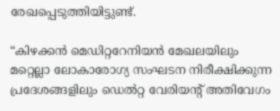രേഖപ്പെടുത്തിയിട്ടുണ്ട്.

“കിഴക്കൻ മെഡിറ്ററേനിയൻ മേഖലയിലും മറ്റെല്ലാ ലോകാരോഗ്യ സംഘടന നിരീക്ഷിക്കുന്ന പ്രദേശങ്ങളിലും ഡെൽറ്റ വേരിയന്റ് അതിവേഗം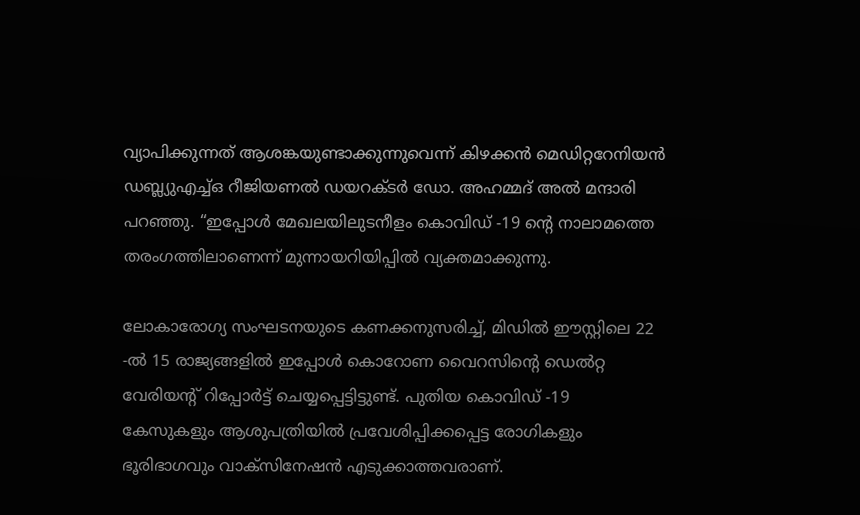വ്യാപിക്കുന്നത് ആശങ്കയുണ്ടാക്കുന്നുവെന്ന് കിഴക്കൻ മെഡിറ്ററേനിയൻ ഡബ്ല്യുഎച്ച്ഒ റീജിയണൽ ഡയറക്ടർ ഡോ. അഹമ്മദ് അൽ മന്ദാരി പറഞ്ഞു. “ഇപ്പോൾ മേഖലയിലുടനീളം കൊവിഡ് -19 ന്റെ നാലാമത്തെ തരംഗത്തിലാണെന്ന് മുന്നായറിയിപ്പിൽ വ്യക്തമാക്കുന്നു.

ലോകാരോഗ്യ സംഘടനയുടെ കണക്കനുസരിച്ച്, മിഡിൽ ഈസ്റ്റിലെ 22 -ൽ 15 രാജ്യങ്ങളിൽ ഇപ്പോൾ കൊറോണ വൈറസിന്റെ ഡെൽറ്റ വേരിയന്റ് റിപ്പോർട്ട് ചെയ്യപ്പെട്ടിട്ടുണ്ട്. പുതിയ കൊവിഡ് -19 കേസുകളും ആശുപത്രിയിൽ പ്രവേശിപ്പിക്കപ്പെട്ട രോഗികളും ഭൂരിഭാഗവും വാക്സിനേഷൻ എടുക്കാത്തവരാണ്.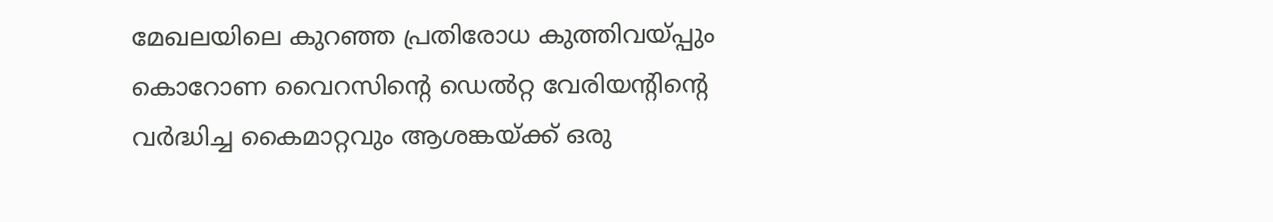മേഖലയിലെ കുറഞ്ഞ പ്രതിരോധ കുത്തിവയ്പ്പും കൊറോണ വൈറസിന്റെ ഡെൽറ്റ വേരിയന്റിന്റെ വർദ്ധിച്ച കൈമാറ്റവും ആശങ്കയ്ക്ക് ഒരു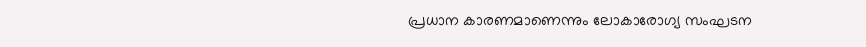പ്രധാന കാരണമാണെന്നും ലോകാരോഗ്യ സംഘടന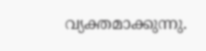വ്യക്തമാക്കുന്നു.